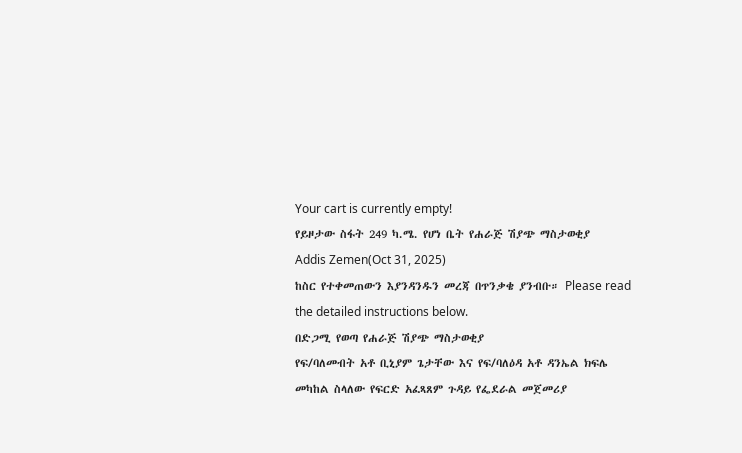Your cart is currently empty!
የይዞታው ስፋት 249 ካ.ሜ. የሆነ ቤት የሐራጅ ሽያጭ ማስታወቂያ
Addis Zemen(Oct 31, 2025)
ከስር የተቀመጠውን እያንዳንዱን መረጃ በጥንቃቄ ያንብቡ። Please read the detailed instructions below.
በድጋሚ የወጣ የሐራጅ ሽያጭ ማስታወቂያ
የፍ/ባለመብት አቶ ቢኒያም ጌታቸው እና የፍ/ባለዕዳ አቶ ዳንኤል ክፍሌ መካከል ስላለው የፍርድ አፈጻጸም ጉዳይ የፌደራል መጀመሪያ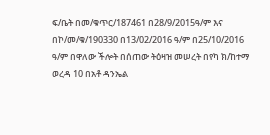ፍ/ቤት በመ/ቁጥር/187461 በ28/9/2015ዓ/ም እና በኮ/መ/ቁ/190330 በ13/02/2016 ዓ/ም በ25/10/2016 ዓ/ም በዋለው ችሎት በሰጠው ትዕዛዝ መሠረት በየካ ክ/ከተማ ወረዳ 10 በአቶ ዳንኤል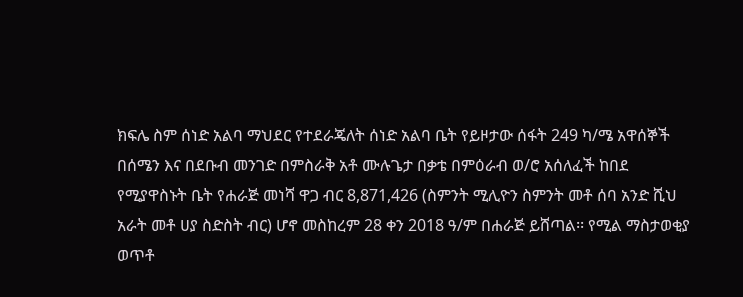ክፍሌ ስም ሰነድ አልባ ማህደር የተደራጄለት ሰነድ አልባ ቤት የይዞታው ሰፋት 249 ካ/ሜ አዋሰኞች በሰሜን እና በደቡብ መንገድ በምስራቅ አቶ ሙሉጌታ በቃቴ በምዕራብ ወ/ሮ አሰለፈች ከበደ የሚያዋስኑት ቤት የሐራጅ መነሻ ዋጋ ብር 8,871,426 (ስምንት ሚሊዮን ስምንት መቶ ሰባ አንድ ሺህ አራት መቶ ሀያ ስድስት ብር) ሆኖ መስከረም 28 ቀን 2018 ዓ/ም በሐራጅ ይሸጣል፡፡ የሚል ማስታወቂያ ወጥቶ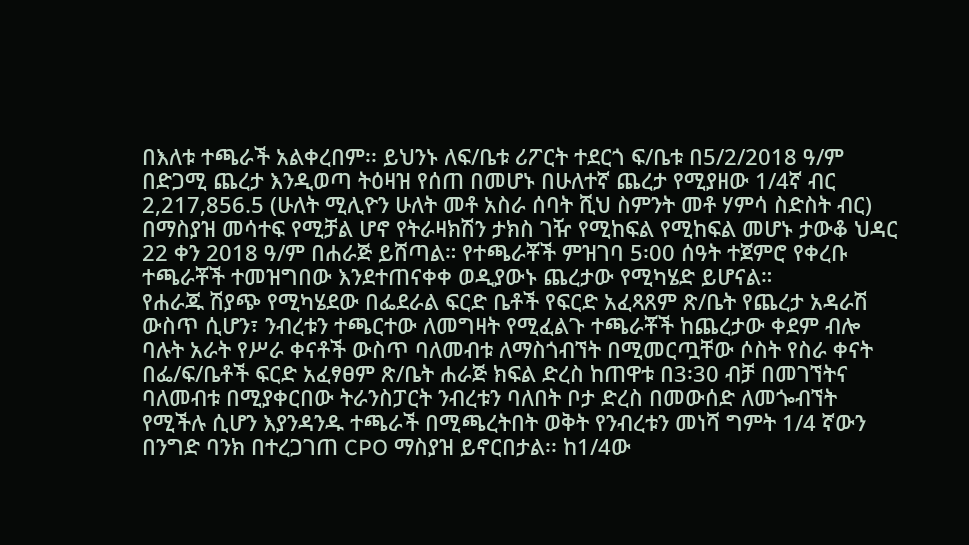በእለቱ ተጫራች አልቀረበም፡፡ ይህንኑ ለፍ/ቤቱ ሪፖርት ተደርጎ ፍ/ቤቱ በ5/2/2018 ዓ/ም በድጋሚ ጨረታ እንዲወጣ ትዕዛዝ የሰጠ በመሆኑ በሁለተኛ ጨረታ የሚያዘው 1/4ኛ ብር 2,217,856.5 (ሁለት ሚሊዮን ሁለት መቶ አስራ ሰባት ሺህ ስምንት መቶ ሃምሳ ስድስት ብር) በማስያዝ መሳተፍ የሚቻል ሆኖ የትራዛክሽን ታክስ ገዥ የሚከፍል የሚከፍል መሆኑ ታውቆ ህዳር 22 ቀን 2018 ዓ/ም በሐራጅ ይሸጣል። የተጫራቾች ምዝገባ 5፡00 ሰዓት ተጀምሮ የቀረቡ ተጫራቾች ተመዝግበው እንደተጠናቀቀ ወዲያውኑ ጨረታው የሚካሄድ ይሆናል።
የሐራጁ ሽያጭ የሚካሄደው በፌደራል ፍርድ ቤቶች የፍርድ አፈጻጸም ጽ/ቤት የጨረታ አዳራሽ ውስጥ ሲሆን፣ ንብረቱን ተጫርተው ለመግዛት የሚፈልጉ ተጫራቾች ከጨረታው ቀደም ብሎ ባሉት አራት የሥራ ቀናቶች ውስጥ ባለመብቱ ለማስጎብኘት በሚመርጧቸው ሶስት የስራ ቀናት በፌ/ፍ/ቤቶች ፍርድ አፈፃፀም ጽ/ቤት ሐራጅ ክፍል ድረስ ከጠዋቱ በ3፡30 ብቻ በመገኘትና ባለመብቱ በሚያቀርበው ትራንስፓርት ንብረቱን ባለበት ቦታ ድረስ በመውሰድ ለመጐብኘት የሚችሉ ሲሆን እያንዳንዱ ተጫራች በሚጫረትበት ወቅት የንብረቱን መነሻ ግምት 1/4 ኛውን በንግድ ባንክ በተረጋገጠ CPO ማስያዝ ይኖርበታል፡፡ ከ1/4ው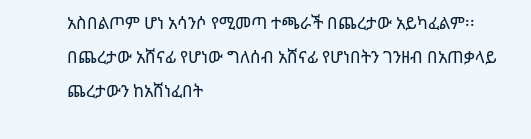አስበልጦም ሆነ አሳንሶ የሚመጣ ተጫራች በጨረታው አይካፈልም፡፡ በጨረታው አሸናፊ የሆነው ግለሰብ አሸናፊ የሆነበትን ገንዘብ በአጠቃላይ ጨረታውን ከአሸነፈበት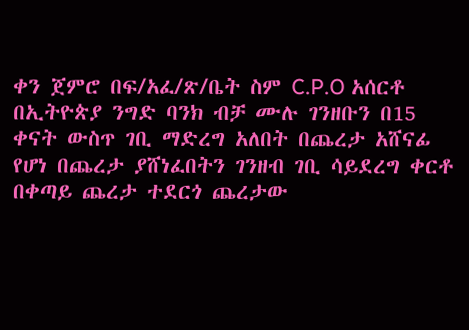ቀን ጀምሮ በፍ/አፈ/ጽ/ቤት ስም C.P.O አሰርቶ በኢትዮጵያ ንግድ ባንክ ብቻ ሙሉ ገንዘቡን በ15 ቀናት ውስጥ ገቢ ማድረግ አለበት በጨረታ አሸናፊ የሆነ በጨረታ ያሸነፈበትን ገንዘብ ገቢ ሳይደረግ ቀርቶ በቀጣይ ጨረታ ተደርጎ ጨረታው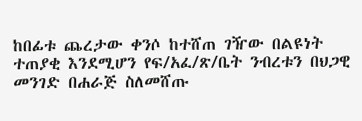ከበፊቱ ጨረታው ቀንሶ ከተሸጠ ገዥው በልዩነት ተጠያቂ እንደሚሆን የፍ/አፈ/ጽ/ቤት ንብረቱን በህጋዊ መንገድ በሐራጅ ስለመሸጡ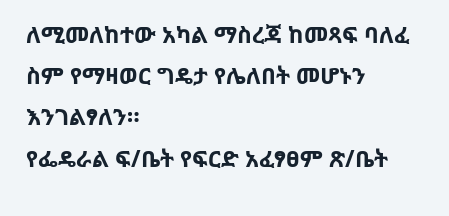ለሚመለከተው አካል ማስረጃ ከመጻፍ ባለፈ ስም የማዛወር ግዴታ የሌለበት መሆኑን እንገልፃለን።
የፌዴራል ፍ/ቤት የፍርድ አፈፃፀም ጽ/ቤት